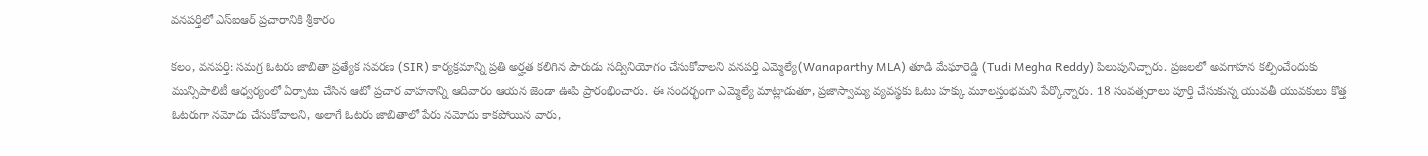వనపర్తిలో ఎస్‌ఐఆర్ ప్రచారానికి శ్రీకారం

కలం, వనపర్తి: సమగ్ర ఓటరు జాబితా ప్రత్యేక సవరణ (SIR) కార్యక్రమాన్ని ప్రతి అర్హత కలిగిన పౌరుడు సద్వినియోగం చేసుకోవాలని వనపర్తి ఎమ్మెల్యే(Wanaparthy MLA) తూడి మేఘారెడ్డి (Tudi Megha Reddy) పిలుపునిచ్చారు. ప్రజలలో అవగాహన కల్పించేందుకు మున్సిపాలిటీ ఆధ్వర్యంలో ఏర్పాటు చేసిన ఆటో ప్రచార వాహనాన్ని ఆదివారం ఆయన జెండా ఊపి ప్రారంభించారు. ఈ సందర్భంగా ఎమ్మెల్యే మాట్లాడుతూ, ప్రజాస్వామ్య వ్యవస్థకు ఓటు హక్కు మూలస్తంభమని పేర్కొన్నారు. 18 సంవత్సరాలు పూర్తి చేసుకున్న యువతీ యువకులు కొత్త ఓటరుగా నమోదు చేసుకోవాలని, అలాగే ఓటరు జాబితాలో పేరు నమోదు కాకపోయిన వారు,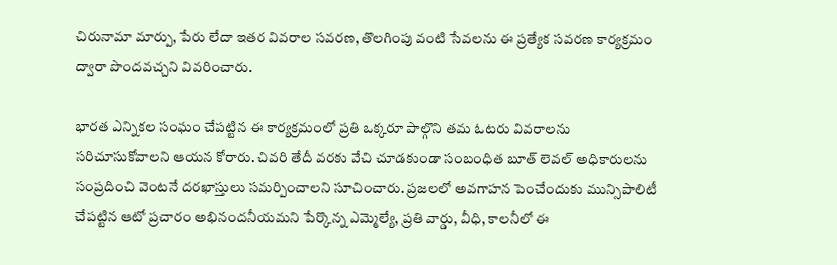చిరునామా మార్పు, పేరు లేదా ఇతర వివరాల సవరణ, తొలగింపు వంటి సేవలను ఈ ప్రత్యేక సవరణ కార్యక్రమం ద్వారా పొందవచ్చని వివరించారు.

భారత ఎన్నికల సంఘం చేపట్టిన ఈ కార్యక్రమంలో ప్రతి ఒక్కరూ పాల్గొని తమ ఓటరు వివరాలను సరిచూసుకోవాలని ఆయన కోరారు. చివరి తేదీ వరకు వేచి చూడకుండా సంబంధిత బూత్ లెవల్ అధికారులను సంప్రదించి వెంటనే దరఖాస్తులు సమర్పించాలని సూచించారు. ప్రజలలో అవగాహన పెంచేందుకు మున్సిపాలిటీ చేపట్టిన ఆటో ప్రచారం అభినందనీయమని పేర్కొన్న ఎమ్మెల్యే, ప్రతి వార్డు, వీధి, కాలనీలో ఈ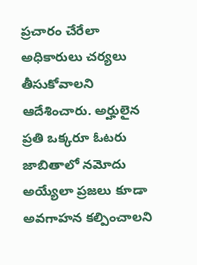ప్రచారం చేరేలా అధికారులు చర్యలు తీసుకోవాలని ఆదేశించారు. అర్హులైన ప్రతి ఒక్కరూ ఓటరు జాబితాలో నమోదు అయ్యేలా ప్రజలు కూడా అవగాహన కల్పించాలని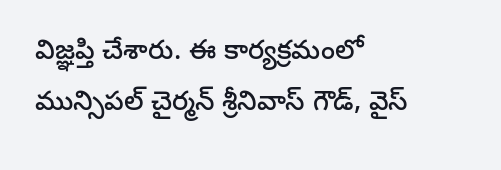విజ్ఞప్తి చేశారు. ఈ కార్యక్రమంలో మున్సిపల్ చైర్మన్ శ్రీనివాస్ గౌడ్, వైస్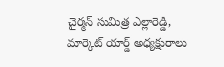చైర్మన్ సుమిత్ర ఎల్లారెడ్డి, మార్కెట్ యార్డ్ అధ్యక్షురాలు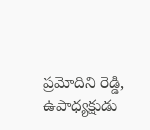ప్రమోదిని రెడ్డి, ఉపాధ్యక్షుడు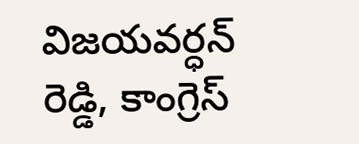విజయవర్ధన్ రెడ్డి, కాంగ్రెస్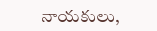నాయకులు,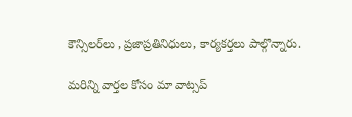కౌన్సిలర్‌లు , ప్రజాప్రతినిధులు, కార్యకర్తలు పాల్గొన్నారు.

మ‌రిన్ని వార్త‌ల కోసం మా వాట్స‌ప్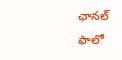ఛాన‌ల్ ఫాలో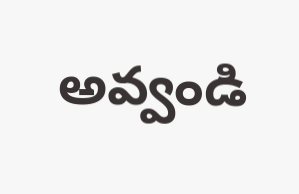అవ్వండి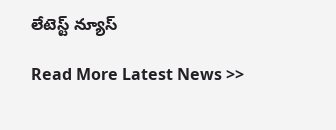లేటెస్ట్ న్యూస్‌

Read More Latest News >>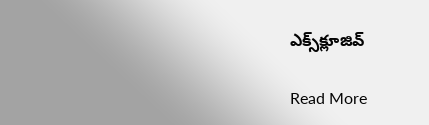ఎక్స్‌క్లూజివ్‌

Read More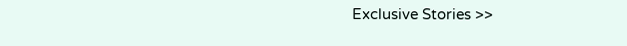Exclusive Stories >>